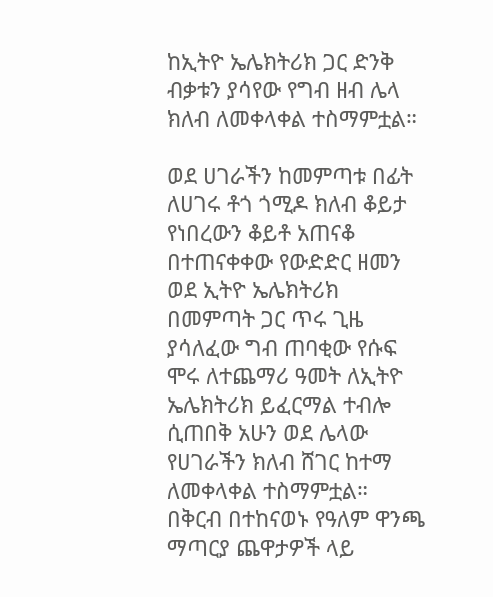ከኢትዮ ኤሌክትሪክ ጋር ድንቅ ብቃቱን ያሳየው የግብ ዘብ ሌላ ክለብ ለመቀላቀል ተስማምቷል።

ወደ ሀገራችን ከመምጣቱ በፊት ለሀገሩ ቶጎ ጎሚዶ ክለብ ቆይታ የነበረውን ቆይቶ አጠናቆ በተጠናቀቀው የውድድር ዘመን ወደ ኢትዮ ኤሌክትሪክ በመምጣት ጋር ጥሩ ጊዜ ያሳለፈው ግብ ጠባቂው የሱፍ ሞሩ ለተጨማሪ ዓመት ለኢትዮ ኤሌክትሪክ ይፈርማል ተብሎ ሲጠበቅ አሁን ወደ ሌላው የሀገራችን ክለብ ሸገር ከተማ ለመቀላቀል ተስማምቷል።
በቅርብ በተከናወኑ የዓለም ዋንጫ ማጣርያ ጨዋታዎች ላይ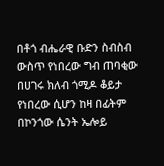በቶጎ ብሔራዊ ቡድን ስብስብ ውስጥ የነበረው ግብ ጠባቂው በሀገሩ ክለብ ጎሚዶ ቆይታ የነበረው ሲሆን ከዛ በፊትም በኮንጎው ሴንት ኤሎይ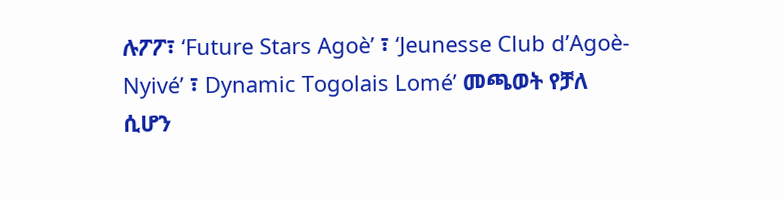ሉፖፖ፣ ‘Future Stars Agoè’ ፣ ‘Jeunesse Club d’Agoè-Nyivé’ ፣ Dynamic Togolais Lomé’ መጫወት የቻለ ሲሆን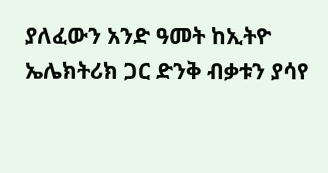ያለፈውን አንድ ዓመት ከኢትዮ ኤሌክትሪክ ጋር ድንቅ ብቃቱን ያሳየ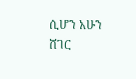ሲሆን አሁን ሸገር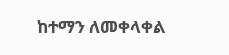ከተማን ለመቀላቀል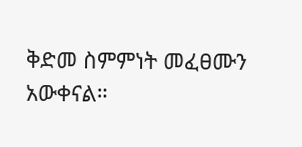ቅድመ ስምምነት መፈፀሙን አውቀናል።